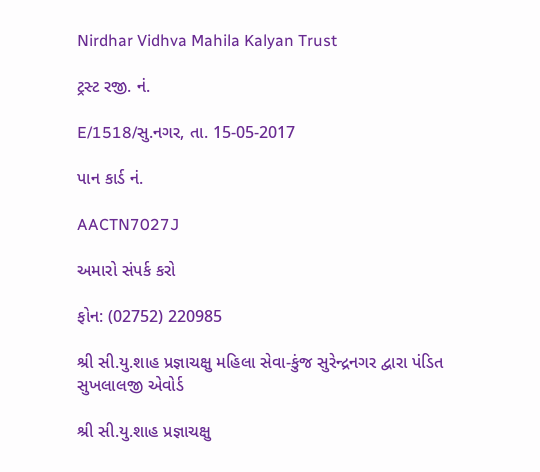Nirdhar Vidhva Mahila Kalyan Trust

ટ્રસ્ટ રજી. નં.

E/1518/સુ.નગર, તા. 15-05-2017

પાન કાર્ડ નં.

AACTN7027J

અમારો સંપર્ક કરો

ફોન: (02752) 220985

શ્રી સી.યુ.શાહ પ્રજ્ઞાચક્ષુ મહિલા સેવા-કુંજ સુરેન્દ્રનગર દ્વારા પંડિત સુખલાલજી એવોર્ડ

શ્રી સી.યુ.શાહ પ્રજ્ઞાચક્ષુ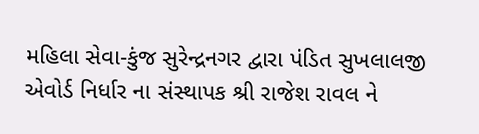મહિલા સેવા-કુંજ સુરેન્દ્રનગર દ્વારા પંડિત સુખલાલજી એવોર્ડ નિર્ધાર ના સંસ્થાપક શ્રી રાજેશ રાવલ ને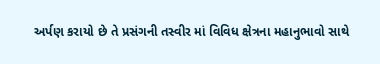અર્પણ કરાયો છે તે પ્રસંગની તસ્વીર માં વિવિધ ક્ષેત્રના મહાનુભાવો સાથે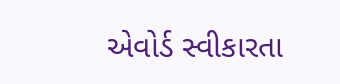એવોર્ડ સ્વીકારતા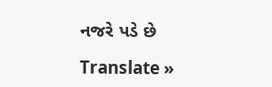નજરે પડે છે

Translate »